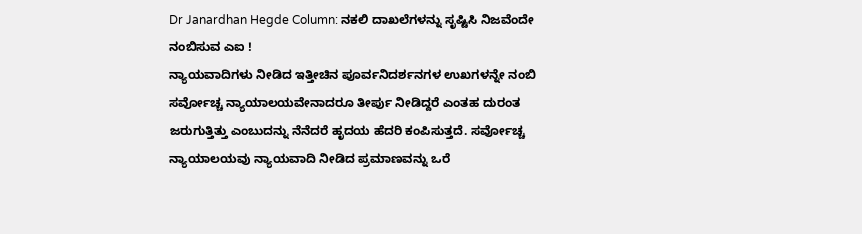Dr Janardhan Hegde Column: ನಕಲಿ ದಾಖಲೆಗಳನ್ನು ಸೃಷ್ಟಿಸಿ ನಿಜವೆಂದೇ ನಂಬಿಸುವ ಎಐ !
ನ್ಯಾಯವಾದಿಗಳು ನೀಡಿದ ಇತ್ತೀಚಿನ ಪೂರ್ವನಿದರ್ಶನಗಳ ಉಖಗಳನ್ನೇ ನಂಬಿ ಸರ್ವೋಚ್ಚ ನ್ಯಾಯಾಲಯವೇನಾದರೂ ತೀರ್ಪು ನೀಡಿದ್ದರೆ ಎಂತಹ ದುರಂತ ಜರುಗುತ್ತಿತ್ತು ಎಂಬುದನ್ನು ನೆನೆದರೆ ಹೃದಯ ಹೆದರಿ ಕಂಪಿಸುತ್ತದೆ. ಸರ್ವೋಚ್ಚ ನ್ಯಾಯಾಲಯವು ನ್ಯಾಯವಾದಿ ನೀಡಿದ ಪ್ರಮಾಣವನ್ನು ಒರೆ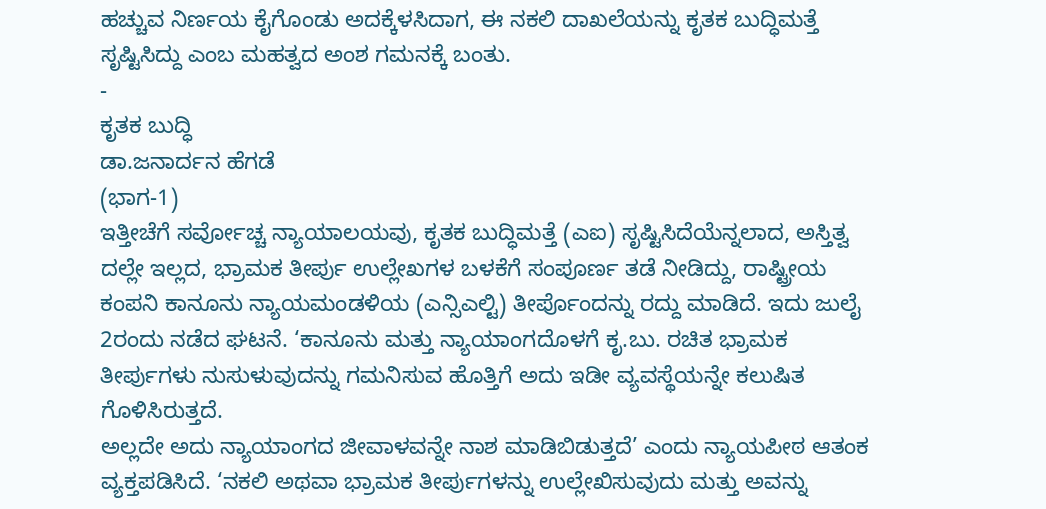ಹಚ್ಚುವ ನಿರ್ಣಯ ಕೈಗೊಂಡು ಅದಕ್ಕೆಳಸಿದಾಗ, ಈ ನಕಲಿ ದಾಖಲೆಯನ್ನು ಕೃತಕ ಬುದ್ಧಿಮತ್ತೆ ಸೃಷ್ಟಿಸಿದ್ದು ಎಂಬ ಮಹತ್ವದ ಅಂಶ ಗಮನಕ್ಕೆ ಬಂತು.
-
ಕೃತಕ ಬುದ್ಧಿ
ಡಾ.ಜನಾರ್ದನ ಹೆಗಡೆ
(ಭಾಗ-1)
ಇತ್ತೀಚೆಗೆ ಸರ್ವೋಚ್ಚ ನ್ಯಾಯಾಲಯವು, ಕೃತಕ ಬುದ್ಧಿಮತ್ತೆ (ಎಐ) ಸೃಷ್ಟಿಸಿದೆಯೆನ್ನಲಾದ, ಅಸ್ತಿತ್ವ ದಲ್ಲೇ ಇಲ್ಲದ, ಭ್ರಾಮಕ ತೀರ್ಪು ಉಲ್ಲೇಖಗಳ ಬಳಕೆಗೆ ಸಂಪೂರ್ಣ ತಡೆ ನೀಡಿದ್ದು, ರಾಷ್ಟ್ರೀಯ ಕಂಪನಿ ಕಾನೂನು ನ್ಯಾಯಮಂಡಳಿಯ (ಎನ್ಸಿಎಲ್ಟಿ) ತೀರ್ಪೊಂದನ್ನು ರದ್ದು ಮಾಡಿದೆ. ಇದು ಜುಲೈ 2ರಂದು ನಡೆದ ಘಟನೆ. ‘ಕಾನೂನು ಮತ್ತು ನ್ಯಾಯಾಂಗದೊಳಗೆ ಕೃ.ಬು. ರಚಿತ ಭ್ರಾಮಕ ತೀರ್ಪುಗಳು ನುಸುಳುವುದನ್ನು ಗಮನಿಸುವ ಹೊತ್ತಿಗೆ ಅದು ಇಡೀ ವ್ಯವಸ್ಥೆಯನ್ನೇ ಕಲುಷಿತ ಗೊಳಿಸಿರುತ್ತದೆ.
ಅಲ್ಲದೇ ಅದು ನ್ಯಾಯಾಂಗದ ಜೀವಾಳವನ್ನೇ ನಾಶ ಮಾಡಿಬಿಡುತ್ತದೆ’ ಎಂದು ನ್ಯಾಯಪೀಠ ಆತಂಕ ವ್ಯಕ್ತಪಡಿಸಿದೆ. ‘ನಕಲಿ ಅಥವಾ ಭ್ರಾಮಕ ತೀರ್ಪುಗಳನ್ನು ಉಲ್ಲೇಖಿಸುವುದು ಮತ್ತು ಅವನ್ನು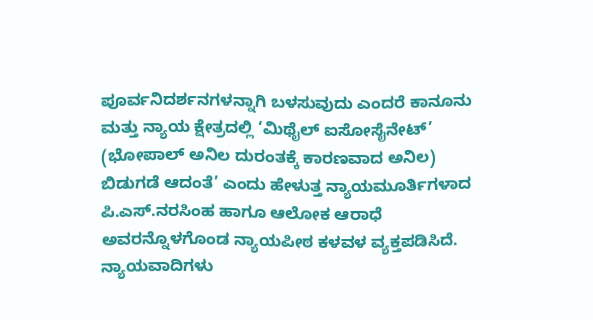ಪೂರ್ವನಿದರ್ಶನಗಳನ್ನಾಗಿ ಬಳಸುವುದು ಎಂದರೆ ಕಾನೂನು ಮತ್ತು ನ್ಯಾಯ ಕ್ಷೇತ್ರದಲ್ಲಿ ‘ಮಿಥೈಲ್ ಐಸೋಸೈನೇಟ್’ (ಭೋಪಾಲ್ ಅನಿಲ ದುರಂತಕ್ಕೆ ಕಾರಣವಾದ ಅನಿಲ) ಬಿಡುಗಡೆ ಆದಂತೆ’ ಎಂದು ಹೇಳುತ್ತ ನ್ಯಾಯಮೂರ್ತಿಗಳಾದ ಪಿ.ಎಸ್.ನರಸಿಂಹ ಹಾಗೂ ಆಲೋಕ ಆರಾಧೆ ಅವರನ್ನೊಳಗೊಂಡ ನ್ಯಾಯಪೀಠ ಕಳವಳ ವ್ಯಕ್ತಪಡಿಸಿದೆ.
ನ್ಯಾಯವಾದಿಗಳು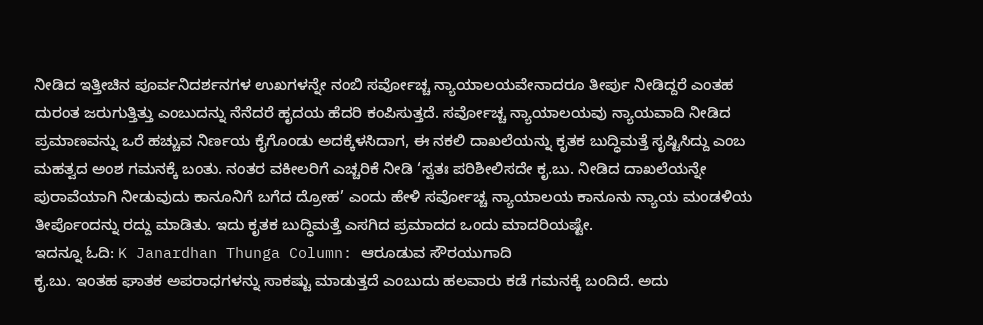ನೀಡಿದ ಇತ್ತೀಚಿನ ಪೂರ್ವನಿದರ್ಶನಗಳ ಉಖಗಳನ್ನೇ ನಂಬಿ ಸರ್ವೋಚ್ಚ ನ್ಯಾಯಾಲಯವೇನಾದರೂ ತೀರ್ಪು ನೀಡಿದ್ದರೆ ಎಂತಹ ದುರಂತ ಜರುಗುತ್ತಿತ್ತು ಎಂಬುದನ್ನು ನೆನೆದರೆ ಹೃದಯ ಹೆದರಿ ಕಂಪಿಸುತ್ತದೆ. ಸರ್ವೋಚ್ಚ ನ್ಯಾಯಾಲಯವು ನ್ಯಾಯವಾದಿ ನೀಡಿದ ಪ್ರಮಾಣವನ್ನು ಒರೆ ಹಚ್ಚುವ ನಿರ್ಣಯ ಕೈಗೊಂಡು ಅದಕ್ಕೆಳಸಿದಾಗ, ಈ ನಕಲಿ ದಾಖಲೆಯನ್ನು ಕೃತಕ ಬುದ್ಧಿಮತ್ತೆ ಸೃಷ್ಟಿಸಿದ್ದು ಎಂಬ ಮಹತ್ವದ ಅಂಶ ಗಮನಕ್ಕೆ ಬಂತು. ನಂತರ ವಕೀಲರಿಗೆ ಎಚ್ಚರಿಕೆ ನೀಡಿ ‘ಸ್ವತಃ ಪರಿಶೀಲಿಸದೇ ಕೃ.ಬು. ನೀಡಿದ ದಾಖಲೆಯನ್ನೇ ಪುರಾವೆಯಾಗಿ ನೀಡುವುದು ಕಾನೂನಿಗೆ ಬಗೆದ ದ್ರೋಹ’ ಎಂದು ಹೇಳಿ ಸರ್ವೋಚ್ಚ ನ್ಯಾಯಾಲಯ ಕಾನೂನು ನ್ಯಾಯ ಮಂಡಳಿಯ ತೀರ್ಪೊಂದನ್ನು ರದ್ದು ಮಾಡಿತು. ಇದು ಕೃತಕ ಬುದ್ಧಿಮತ್ತೆ ಎಸಗಿದ ಪ್ರಮಾದದ ಒಂದು ಮಾದರಿಯಷ್ಟೇ.
ಇದನ್ನೂ ಓದಿ: K Janardhan Thunga Column: ಆರೂಡುವ ಸೌರಯುಗಾದಿ
ಕೃ.ಬು. ಇಂತಹ ಘಾತಕ ಅಪರಾಧಗಳನ್ನು ಸಾಕಷ್ಟು ಮಾಡುತ್ತದೆ ಎಂಬುದು ಹಲವಾರು ಕಡೆ ಗಮನಕ್ಕೆ ಬಂದಿದೆ. ಅದು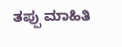ತಪ್ಪು ಮಾಹಿತಿ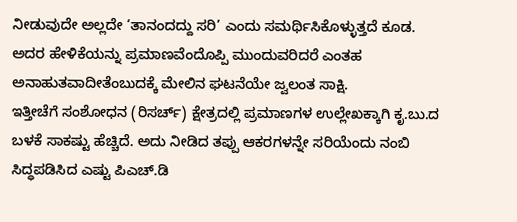ನೀಡುವುದೇ ಅಲ್ಲದೇ ‘ತಾನಂದದ್ದು ಸರಿ’ ಎಂದು ಸಮರ್ಥಿಸಿಕೊಳ್ಳುತ್ತದೆ ಕೂಡ. ಅದರ ಹೇಳಿಕೆಯನ್ನು ಪ್ರಮಾಣವೆಂದೊಪ್ಪಿ ಮುಂದುವರಿದರೆ ಎಂತಹ ಅನಾಹುತವಾದೀತೆಂಬುದಕ್ಕೆ ಮೇಲಿನ ಘಟನೆಯೇ ಜ್ವಲಂತ ಸಾಕ್ಷಿ.
ಇತ್ತೀಚೆಗೆ ಸಂಶೋಧನ (ರಿಸರ್ಚ್) ಕ್ಷೇತ್ರದಲ್ಲಿ ಪ್ರಮಾಣಗಳ ಉಲ್ಲೇಖಕ್ಕಾಗಿ ಕೃ.ಬು.ದ ಬಳಕೆ ಸಾಕಷ್ಟು ಹೆಚ್ಚಿದೆ. ಅದು ನೀಡಿದ ತಪ್ಪು ಆಕರಗಳನ್ನೇ ಸರಿಯೆಂದು ನಂಬಿ ಸಿದ್ಧಪಡಿಸಿದ ಎಷ್ಟು ಪಿಎಚ್.ಡಿ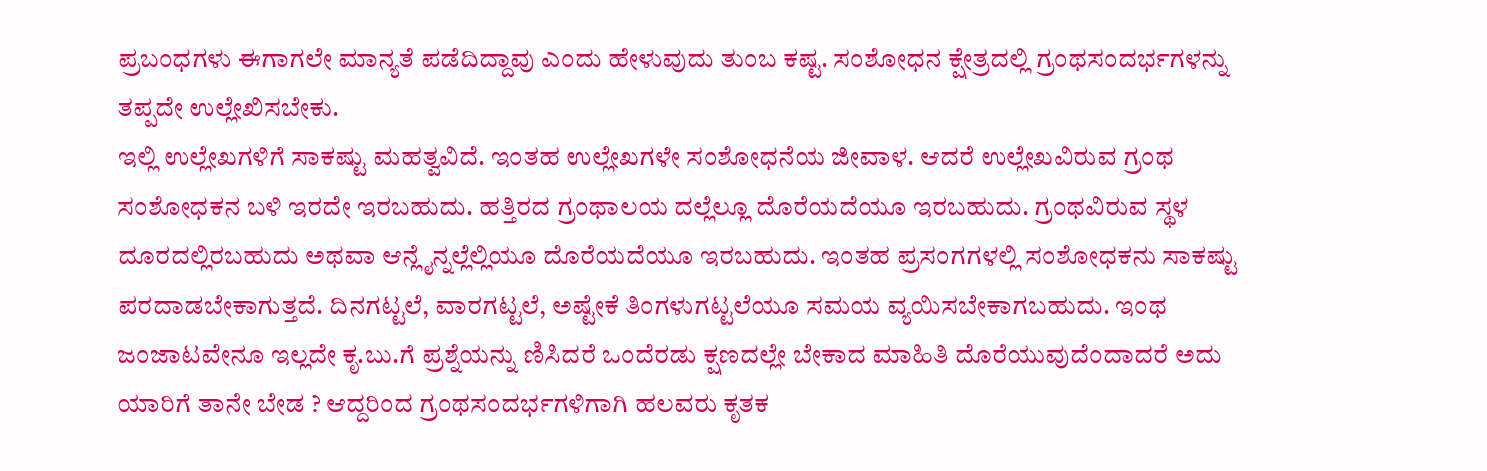ಪ್ರಬಂಧಗಳು ಈಗಾಗಲೇ ಮಾನ್ಯತೆ ಪಡೆದಿದ್ದಾವು ಎಂದು ಹೇಳುವುದು ತುಂಬ ಕಷ್ಟ. ಸಂಶೋಧನ ಕ್ಷೇತ್ರದಲ್ಲಿ ಗ್ರಂಥಸಂದರ್ಭಗಳನ್ನು ತಪ್ಪದೇ ಉಲ್ಲೇಖಿಸಬೇಕು.
ಇಲ್ಲಿ ಉಲ್ಲೇಖಗಳಿಗೆ ಸಾಕಷ್ಟು ಮಹತ್ವವಿದೆ. ಇಂತಹ ಉಲ್ಲೇಖಗಳೇ ಸಂಶೋಧನೆಯ ಜೀವಾಳ. ಆದರೆ ಉಲ್ಲೇಖವಿರುವ ಗ್ರಂಥ ಸಂಶೋಧಕನ ಬಳಿ ಇರದೇ ಇರಬಹುದು. ಹತ್ತಿರದ ಗ್ರಂಥಾಲಯ ದಲ್ಲೆಲ್ಲೂ ದೊರೆಯದೆಯೂ ಇರಬಹುದು. ಗ್ರಂಥವಿರುವ ಸ್ಥಳ ದೂರದಲ್ಲಿರಬಹುದು ಅಥವಾ ಆನ್ಲೈನ್ನಲ್ಲೆಲ್ಲಿಯೂ ದೊರೆಯದೆಯೂ ಇರಬಹುದು. ಇಂತಹ ಪ್ರಸಂಗಗಳಲ್ಲಿ ಸಂಶೋಧಕನು ಸಾಕಷ್ಟು ಪರದಾಡಬೇಕಾಗುತ್ತದೆ. ದಿನಗಟ್ಟಲೆ, ವಾರಗಟ್ಟಲೆ, ಅಷ್ಟೇಕೆ ತಿಂಗಳುಗಟ್ಟಲೆಯೂ ಸಮಯ ವ್ಯಯಿಸಬೇಕಾಗಬಹುದು. ಇಂಥ ಜಂಜಾಟವೇನೂ ಇಲ್ಲದೇ ಕೃ.ಬು.ಗೆ ಪ್ರಶ್ನೆಯನ್ನು ಣಿಸಿದರೆ ಒಂದೆರಡು ಕ್ಷಣದಲ್ಲೇ ಬೇಕಾದ ಮಾಹಿತಿ ದೊರೆಯುವುದೆಂದಾದರೆ ಅದು ಯಾರಿಗೆ ತಾನೇ ಬೇಡ ? ಆದ್ದರಿಂದ ಗ್ರಂಥಸಂದರ್ಭಗಳಿಗಾಗಿ ಹಲವರು ಕೃತಕ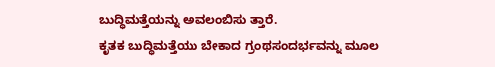ಬುದ್ಧಿಮತ್ತೆಯನ್ನು ಅವಲಂಬಿಸು ತ್ತಾರೆ.
ಕೃತಕ ಬುದ್ಧಿಮತ್ತೆಯು ಬೇಕಾದ ಗ್ರಂಥಸಂದರ್ಭವನ್ನು ಮೂಲ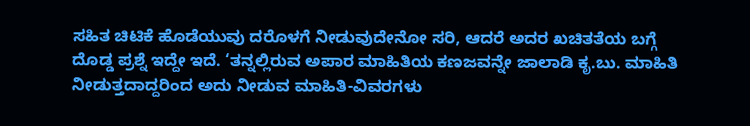ಸಹಿತ ಚಿಟಿಕೆ ಹೊಡೆಯುವು ದರೊಳಗೆ ನೀಡುವುದೇನೋ ಸರಿ, ಆದರೆ ಅದರ ಖಚಿತತೆಯ ಬಗ್ಗೆ ದೊಡ್ಡ ಪ್ರಶ್ನೆ ಇದ್ದೇ ಇದೆ. ‘ತನ್ನಲ್ಲಿರುವ ಅಪಾರ ಮಾಹಿತಿಯ ಕಣಜವನ್ನೇ ಜಾಲಾಡಿ ಕೃ.ಬು. ಮಾಹಿತಿ ನೀಡುತ್ತದಾದ್ದರಿಂದ ಅದು ನೀಡುವ ಮಾಹಿತಿ-ವಿವರಗಳು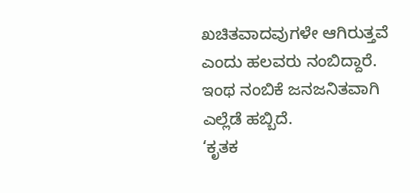ಖಚಿತವಾದವುಗಳೇ ಆಗಿರುತ್ತವೆ ಎಂದು ಹಲವರು ನಂಬಿದ್ದಾರೆ. ಇಂಥ ನಂಬಿಕೆ ಜನಜನಿತವಾಗಿ ಎಲ್ಲೆಡೆ ಹಬ್ಬಿದೆ.
‘ಕೃತಕ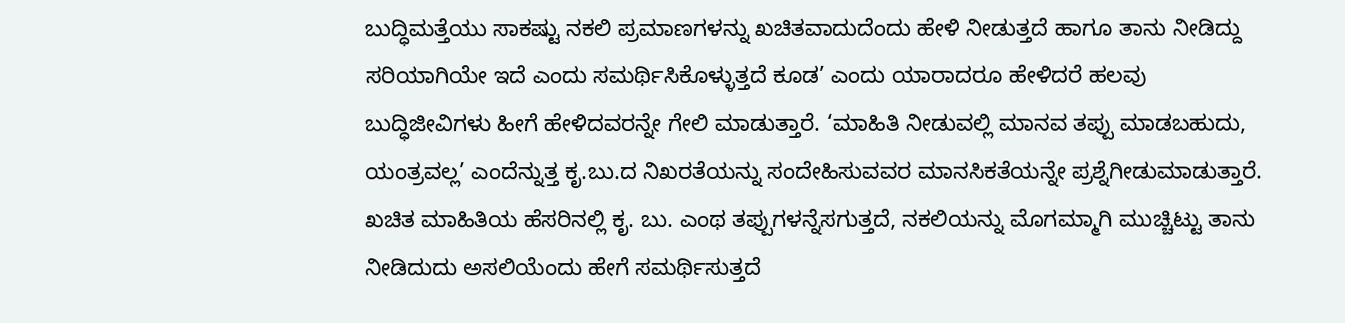ಬುದ್ಧಿಮತ್ತೆಯು ಸಾಕಷ್ಟು ನಕಲಿ ಪ್ರಮಾಣಗಳನ್ನು ಖಚಿತವಾದುದೆಂದು ಹೇಳಿ ನೀಡುತ್ತದೆ ಹಾಗೂ ತಾನು ನೀಡಿದ್ದು ಸರಿಯಾಗಿಯೇ ಇದೆ ಎಂದು ಸಮರ್ಥಿಸಿಕೊಳ್ಳುತ್ತದೆ ಕೂಡ’ ಎಂದು ಯಾರಾದರೂ ಹೇಳಿದರೆ ಹಲವು ಬುದ್ಧಿಜೀವಿಗಳು ಹೀಗೆ ಹೇಳಿದವರನ್ನೇ ಗೇಲಿ ಮಾಡುತ್ತಾರೆ. ‘ಮಾಹಿತಿ ನೀಡುವಲ್ಲಿ ಮಾನವ ತಪ್ಪು ಮಾಡಬಹುದು, ಯಂತ್ರವಲ್ಲ’ ಎಂದೆನ್ನುತ್ತ ಕೃ.ಬು.ದ ನಿಖರತೆಯನ್ನು ಸಂದೇಹಿಸುವವರ ಮಾನಸಿಕತೆಯನ್ನೇ ಪ್ರಶ್ನೆಗೀಡುಮಾಡುತ್ತಾರೆ.
ಖಚಿತ ಮಾಹಿತಿಯ ಹೆಸರಿನಲ್ಲಿ ಕೃ. ಬು. ಎಂಥ ತಪ್ಪುಗಳನ್ನೆಸಗುತ್ತದೆ, ನಕಲಿಯನ್ನು ಮೊಗಮ್ಮಾಗಿ ಮುಚ್ಚಿಟ್ಟು ತಾನು ನೀಡಿದುದು ಅಸಲಿಯೆಂದು ಹೇಗೆ ಸಮರ್ಥಿಸುತ್ತದೆ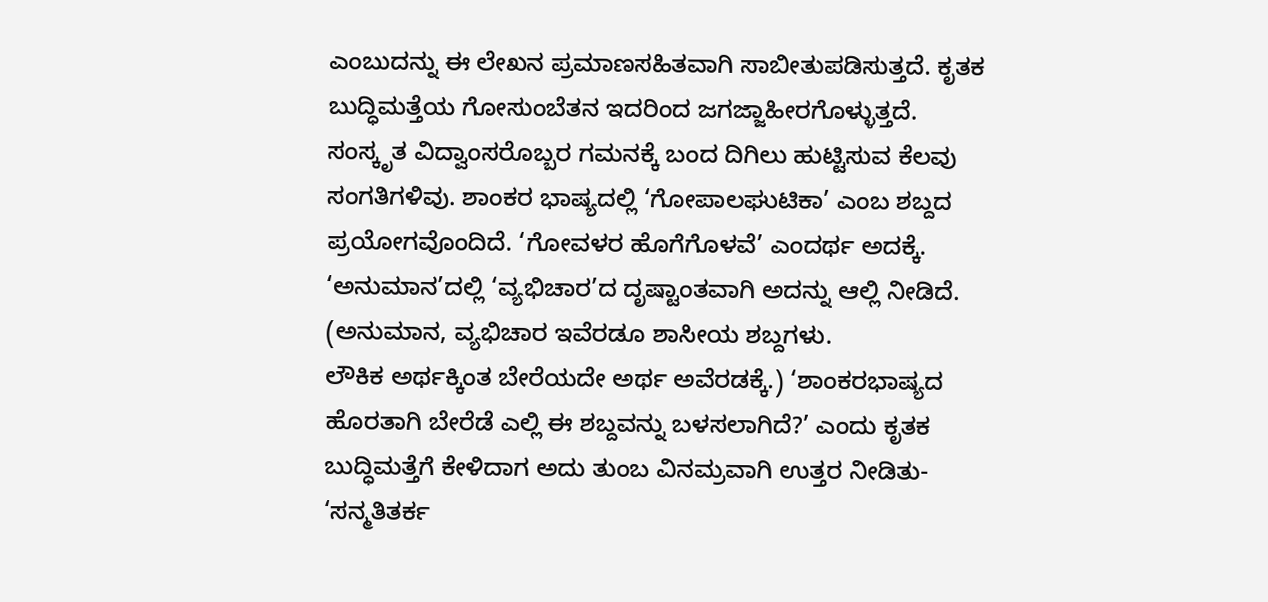ಎಂಬುದನ್ನು ಈ ಲೇಖನ ಪ್ರಮಾಣಸಹಿತವಾಗಿ ಸಾಬೀತುಪಡಿಸುತ್ತದೆ. ಕೃತಕ ಬುದ್ಧಿಮತ್ತೆಯ ಗೋಸುಂಬೆತನ ಇದರಿಂದ ಜಗಜ್ಜಾಹೀರಗೊಳ್ಳುತ್ತದೆ.
ಸಂಸ್ಕೃತ ವಿದ್ವಾಂಸರೊಬ್ಬರ ಗಮನಕ್ಕೆ ಬಂದ ದಿಗಿಲು ಹುಟ್ಟಿಸುವ ಕೆಲವು ಸಂಗತಿಗಳಿವು. ಶಾಂಕರ ಭಾಷ್ಯದಲ್ಲಿ ‘ಗೋಪಾಲಘುಟಿಕಾ’ ಎಂಬ ಶಬ್ದದ ಪ್ರಯೋಗವೊಂದಿದೆ. ‘ಗೋವಳರ ಹೊಗೆಗೊಳವೆ’ ಎಂದರ್ಥ ಅದಕ್ಕೆ. ‘ಅನುಮಾನ’ದಲ್ಲಿ ‘ವ್ಯಭಿಚಾರ’ದ ದೃಷ್ಟಾಂತವಾಗಿ ಅದನ್ನು ಆಲ್ಲಿ ನೀಡಿದೆ. (ಅನುಮಾನ, ವ್ಯಭಿಚಾರ ಇವೆರಡೂ ಶಾಸೀಯ ಶಬ್ದಗಳು.
ಲೌಕಿಕ ಅರ್ಥಕ್ಕಿಂತ ಬೇರೆಯದೇ ಅರ್ಥ ಅವೆರಡಕ್ಕೆ.) ‘ಶಾಂಕರಭಾಷ್ಯದ ಹೊರತಾಗಿ ಬೇರೆಡೆ ಎಲ್ಲಿ ಈ ಶಬ್ದವನ್ನು ಬಳಸಲಾಗಿದೆ?’ ಎಂದು ಕೃತಕ ಬುದ್ಧಿಮತ್ತೆಗೆ ಕೇಳಿದಾಗ ಅದು ತುಂಬ ವಿನಮ್ರವಾಗಿ ಉತ್ತರ ನೀಡಿತು- ‘ಸನ್ಮತಿತರ್ಕ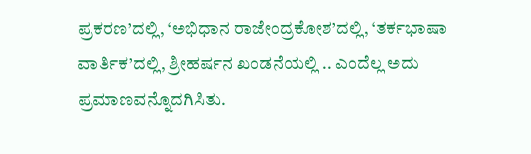ಪ್ರಕರಣ’ದಲ್ಲಿ, ‘ಅಭಿಧಾನ ರಾಜೇಂದ್ರಕೋಶ’ದಲ್ಲಿ, ‘ತರ್ಕಭಾಷಾ ವಾರ್ತಿಕ’ದಲ್ಲಿ, ಶ್ರೀಹರ್ಷನ ಖಂಡನೆಯಲ್ಲಿ .. ಎಂದೆಲ್ಲ ಅದು ಪ್ರಮಾಣವನ್ನೊದಗಿಸಿತು.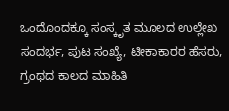ಒಂದೊಂದಕ್ಕೂ ಸಂಸ್ಕೃತ ಮೂಲದ ಉಲ್ಲೇಖ ಸಂದರ್ಭ, ಪುಟ ಸಂಖ್ಯೆ, ಟೀಕಾಕಾರರ ಹೆಸರು, ಗ್ರಂಥದ ಕಾಲದ ಮಾಹಿತಿ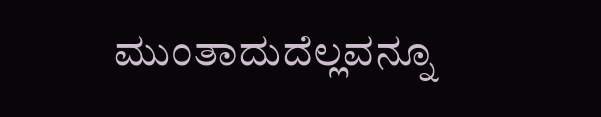ಮುಂತಾದುದೆಲ್ಲವನ್ನೂ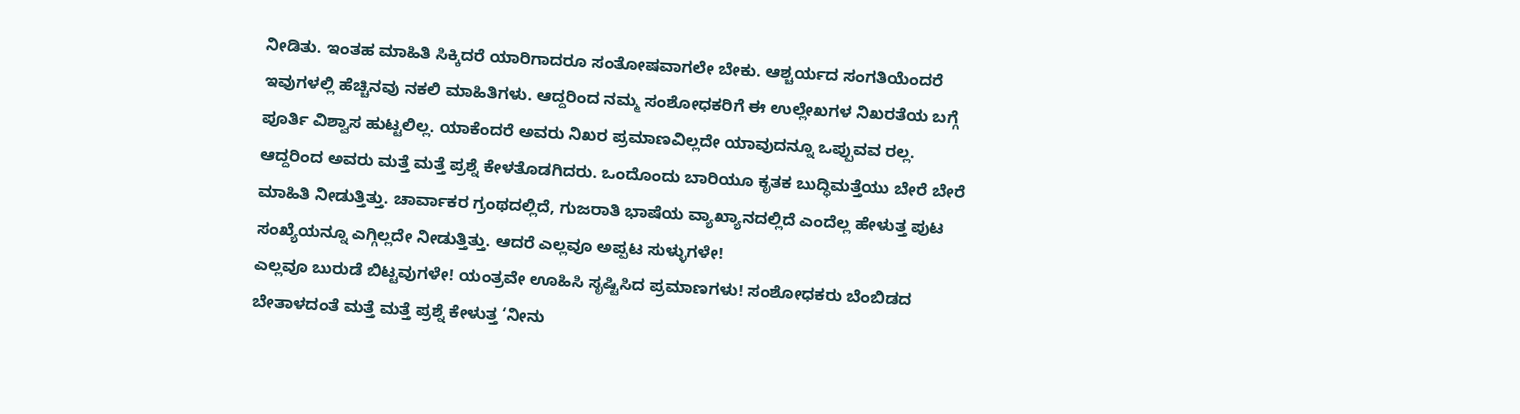ನೀಡಿತು. ಇಂತಹ ಮಾಹಿತಿ ಸಿಕ್ಕಿದರೆ ಯಾರಿಗಾದರೂ ಸಂತೋಷವಾಗಲೇ ಬೇಕು. ಆಶ್ಚರ್ಯದ ಸಂಗತಿಯೆಂದರೆ ಇವುಗಳಲ್ಲಿ ಹೆಚ್ಚಿನವು ನಕಲಿ ಮಾಹಿತಿಗಳು. ಆದ್ದರಿಂದ ನಮ್ಮ ಸಂಶೋಧಕರಿಗೆ ಈ ಉಲ್ಲೇಖಗಳ ನಿಖರತೆಯ ಬಗ್ಗೆ ಪೂರ್ತಿ ವಿಶ್ವಾಸ ಹುಟ್ಟಲಿಲ್ಲ. ಯಾಕೆಂದರೆ ಅವರು ನಿಖರ ಪ್ರಮಾಣವಿಲ್ಲದೇ ಯಾವುದನ್ನೂ ಒಪ್ಪುವವ ರಲ್ಲ.
ಆದ್ದರಿಂದ ಅವರು ಮತ್ತೆ ಮತ್ತೆ ಪ್ರಶ್ನೆ ಕೇಳತೊಡಗಿದರು. ಒಂದೊಂದು ಬಾರಿಯೂ ಕೃತಕ ಬುದ್ಧಿಮತ್ತೆಯು ಬೇರೆ ಬೇರೆ ಮಾಹಿತಿ ನೀಡುತ್ತಿತ್ತು. ಚಾರ್ವಾಕರ ಗ್ರಂಥದಲ್ಲಿದೆ, ಗುಜರಾತಿ ಭಾಷೆಯ ವ್ಯಾಖ್ಯಾನದಲ್ಲಿದೆ ಎಂದೆಲ್ಲ ಹೇಳುತ್ತ ಪುಟ ಸಂಖ್ಯೆಯನ್ನೂ ಎಗ್ಗಿಲ್ಲದೇ ನೀಡುತ್ತಿತ್ತು. ಆದರೆ ಎಲ್ಲವೂ ಅಪ್ಪಟ ಸುಳ್ಳುಗಳೇ!
ಎಲ್ಲವೂ ಬುರುಡೆ ಬಿಟ್ಟವುಗಳೇ! ಯಂತ್ರವೇ ಊಹಿಸಿ ಸೃಷ್ಟಿಸಿದ ಪ್ರಮಾಣಗಳು! ಸಂಶೋಧಕರು ಬೆಂಬಿಡದ ಬೇತಾಳದಂತೆ ಮತ್ತೆ ಮತ್ತೆ ಪ್ರಶ್ನೆ ಕೇಳುತ್ತ ‘ನೀನು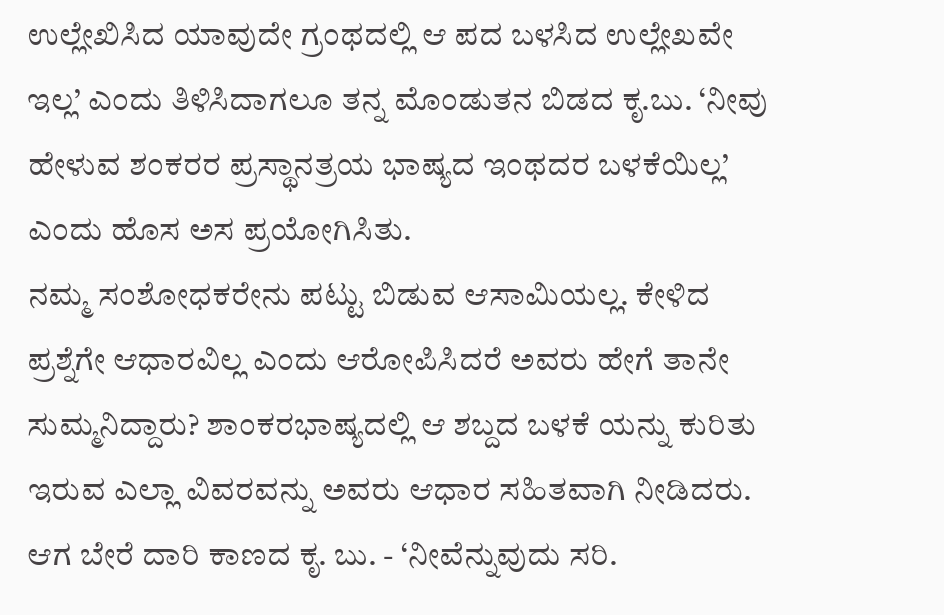ಉಲ್ಲೇಖಿಸಿದ ಯಾವುದೇ ಗ್ರಂಥದಲ್ಲಿ ಆ ಪದ ಬಳಸಿದ ಉಲ್ಲೇಖವೇ ಇಲ್ಲ’ ಎಂದು ತಿಳಿಸಿದಾಗಲೂ ತನ್ನ ಮೊಂಡುತನ ಬಿಡದ ಕೃ.ಬು. ‘ನೀವು ಹೇಳುವ ಶಂಕರರ ಪ್ರಸ್ಥಾನತ್ರಯ ಭಾಷ್ಯದ ಇಂಥದರ ಬಳಕೆಯಿಲ್ಲ’ ಎಂದು ಹೊಸ ಅಸ ಪ್ರಯೋಗಿಸಿತು.
ನಮ್ಮ ಸಂಶೋಧಕರೇನು ಪಟ್ಟು ಬಿಡುವ ಆಸಾಮಿಯಲ್ಲ. ಕೇಳಿದ ಪ್ರಶ್ನೆಗೇ ಆಧಾರವಿಲ್ಲ ಎಂದು ಆರೋಪಿಸಿದರೆ ಅವರು ಹೇಗೆ ತಾನೇ ಸುಮ್ಮನಿದ್ದಾರು? ಶಾಂಕರಭಾಷ್ಯದಲ್ಲಿ ಆ ಶಬ್ದದ ಬಳಕೆ ಯನ್ನು ಕುರಿತು ಇರುವ ಎಲ್ಲಾ ವಿವರವನ್ನು ಅವರು ಆಧಾರ ಸಹಿತವಾಗಿ ನೀಡಿದರು. ಆಗ ಬೇರೆ ದಾರಿ ಕಾಣದ ಕೃ. ಬು. - ‘ನೀವೆನ್ನುವುದು ಸರಿ.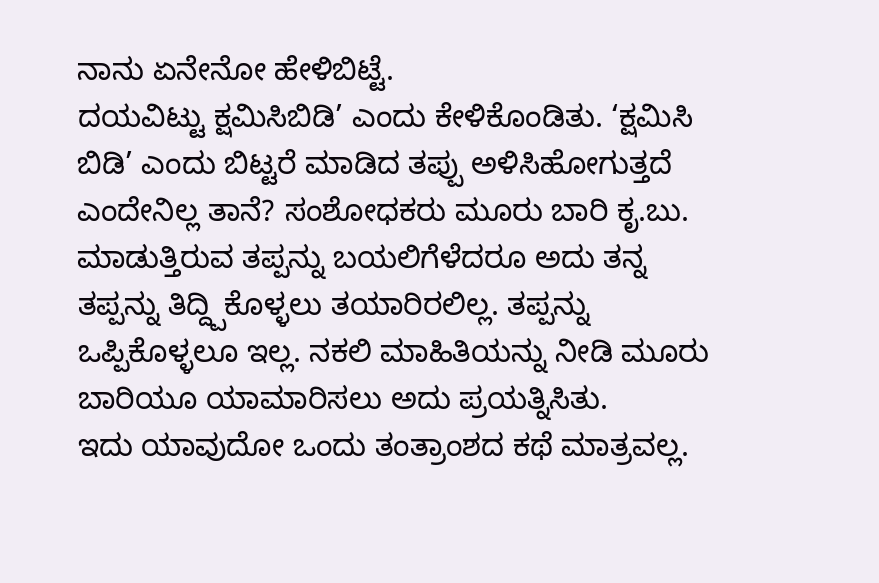ನಾನು ಏನೇನೋ ಹೇಳಿಬಿಟ್ಟೆ.
ದಯವಿಟ್ಟು ಕ್ಷಮಿಸಿಬಿಡಿ’ ಎಂದು ಕೇಳಿಕೊಂಡಿತು. ‘ಕ್ಷಮಿಸಿ ಬಿಡಿ’ ಎಂದು ಬಿಟ್ಟರೆ ಮಾಡಿದ ತಪ್ಪು ಅಳಿಸಿಹೋಗುತ್ತದೆ ಎಂದೇನಿಲ್ಲ ತಾನೆ? ಸಂಶೋಧಕರು ಮೂರು ಬಾರಿ ಕೃ.ಬು. ಮಾಡುತ್ತಿರುವ ತಪ್ಪನ್ನು ಬಯಲಿಗೆಳೆದರೂ ಅದು ತನ್ನ ತಪ್ಪನ್ನು ತಿದ್ದ್ಪಿಕೊಳ್ಳಲು ತಯಾರಿರಲಿಲ್ಲ. ತಪ್ಪನ್ನು ಒಪ್ಪಿಕೊಳ್ಳಲೂ ಇಲ್ಲ. ನಕಲಿ ಮಾಹಿತಿಯನ್ನು ನೀಡಿ ಮೂರು ಬಾರಿಯೂ ಯಾಮಾರಿಸಲು ಅದು ಪ್ರಯತ್ನಿಸಿತು.
ಇದು ಯಾವುದೋ ಒಂದು ತಂತ್ರಾಂಶದ ಕಥೆ ಮಾತ್ರವಲ್ಲ.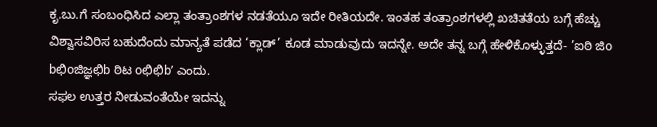ಕೃ.ಬು.ಗೆ ಸಂಬಂಧಿಸಿದ ಎಲ್ಲಾ ತಂತ್ರಾಂಶಗಳ ನಡತೆಯೂ ಇದೇ ರೀತಿಯದೇ. ಇಂತಹ ತಂತ್ರಾಂಶಗಳಲ್ಲಿ ಖಚಿತತೆಯ ಬಗ್ಗೆ ಹೆಚ್ಚು ವಿಶ್ವಾಸವಿರಿಸ ಬಹುದೆಂದು ಮಾನ್ಯತೆ ಪಡೆದ ‘ಕ್ಲಾಡ್’ ಕೂಡ ಮಾಡುವುದು ಇದನ್ನೇ. ಅದೇ ತನ್ನ ಬಗ್ಗೆ ಹೇಳಿಕೊಳ್ಳುತ್ತದೆ- ’ಐಠಿ ಜಿo bಛಿoಜಿಜ್ಞಛಿb ಠಿಟ oಛಿಛಿb’ ಎಂದು.
ಸಫಲ ಉತ್ತರ ನೀಡುವಂತೆಯೇ ಇದನ್ನು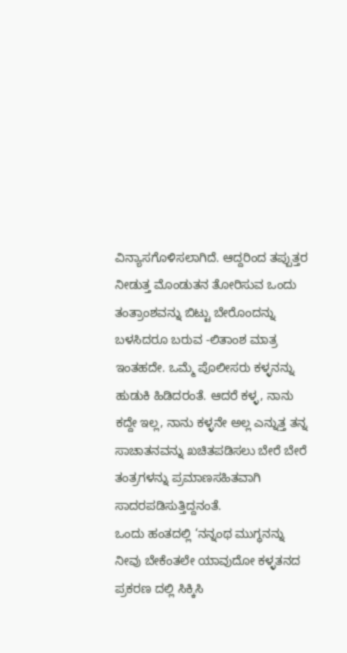ವಿನ್ಯಾಸಗೊಳಿಸಲಾಗಿದೆ. ಆದ್ದರಿಂದ ತಪ್ಪುತ್ತರ ನೀಡುತ್ತ ಮೊಂಡುತನ ತೋರಿಸುವ ಒಂದು ತಂತ್ರಾಂಶವನ್ನು ಬಿಟ್ಟು ಬೇರೊಂದನ್ನು ಬಳಸಿದರೂ ಬರುವ -ಲಿತಾಂಶ ಮಾತ್ರ ಇಂತಹದೇ. ಒಮ್ಮೆ ಪೊಲೀಸರು ಕಳ್ಳನನ್ನು ಹುಡುಕಿ ಹಿಡಿದರಂತೆ. ಆದರೆ ಕಳ್ಳ, ನಾನು ಕದ್ದೇ ಇಲ್ಲ, ನಾನು ಕಳ್ಳನೇ ಅಲ್ಲ ಎನ್ನುತ್ತ ತನ್ನ ಸಾಚಾತನವನ್ನು ಖಚಿತಪಡಿಸಲು ಬೇರೆ ಬೇರೆ ತಂತ್ರಗಳನ್ನು ಪ್ರಮಾಣಸಹಿತವಾಗಿ ಸಾದರಪಡಿಸುತ್ತಿದ್ದನಂತೆ.
ಒಂದು ಹಂತದಲ್ಲಿ ‘ನನ್ನಂಥ ಮುಗ್ಧನನ್ನು ನೀವು ಬೇಕೆಂತಲೇ ಯಾವುದೋ ಕಳ್ಳತನದ ಪ್ರಕರಣ ದಲ್ಲಿ ಸಿಕ್ಕಿಸಿ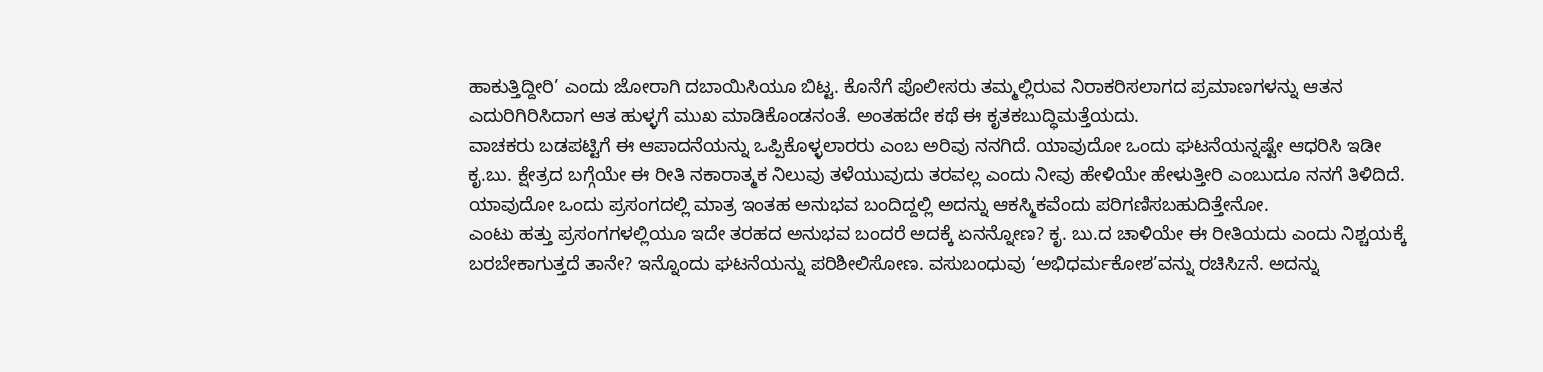ಹಾಕುತ್ತಿದ್ದೀರಿ’ ಎಂದು ಜೋರಾಗಿ ದಬಾಯಿಸಿಯೂ ಬಿಟ್ಟ. ಕೊನೆಗೆ ಪೊಲೀಸರು ತಮ್ಮಲ್ಲಿರುವ ನಿರಾಕರಿಸಲಾಗದ ಪ್ರಮಾಣಗಳನ್ನು ಆತನ ಎದುರಿಗಿರಿಸಿದಾಗ ಆತ ಹುಳ್ಳಗೆ ಮುಖ ಮಾಡಿಕೊಂಡನಂತೆ. ಅಂತಹದೇ ಕಥೆ ಈ ಕೃತಕಬುದ್ಧಿಮತ್ತೆಯದು.
ವಾಚಕರು ಬಡಪಟ್ಟಿಗೆ ಈ ಆಪಾದನೆಯನ್ನು ಒಪ್ಪಿಕೊಳ್ಳಲಾರರು ಎಂಬ ಅರಿವು ನನಗಿದೆ. ಯಾವುದೋ ಒಂದು ಘಟನೆಯನ್ನಷ್ಟೇ ಆಧರಿಸಿ ಇಡೀ ಕೃ.ಬು. ಕ್ಷೇತ್ರದ ಬಗ್ಗೆಯೇ ಈ ರೀತಿ ನಕಾರಾತ್ಮಕ ನಿಲುವು ತಳೆಯುವುದು ತರವಲ್ಲ ಎಂದು ನೀವು ಹೇಳಿಯೇ ಹೇಳುತ್ತೀರಿ ಎಂಬುದೂ ನನಗೆ ತಿಳಿದಿದೆ. ಯಾವುದೋ ಒಂದು ಪ್ರಸಂಗದಲ್ಲಿ ಮಾತ್ರ ಇಂತಹ ಅನುಭವ ಬಂದಿದ್ದಲ್ಲಿ ಅದನ್ನು ಆಕಸ್ಮಿಕವೆಂದು ಪರಿಗಣಿಸಬಹುದಿತ್ತೇನೋ.
ಎಂಟು ಹತ್ತು ಪ್ರಸಂಗಗಳಲ್ಲಿಯೂ ಇದೇ ತರಹದ ಅನುಭವ ಬಂದರೆ ಅದಕ್ಕೆ ಏನನ್ನೋಣ? ಕೃ. ಬು.ದ ಚಾಳಿಯೇ ಈ ರೀತಿಯದು ಎಂದು ನಿಶ್ಚಯಕ್ಕೆ ಬರಬೇಕಾಗುತ್ತದೆ ತಾನೇ? ಇನ್ನೊಂದು ಘಟನೆಯನ್ನು ಪರಿಶೀಲಿಸೋಣ. ವಸುಬಂಧುವು ‘ಅಭಿಧರ್ಮಕೋಶ’ವನ್ನು ರಚಿಸಿzನೆ. ಅದನ್ನು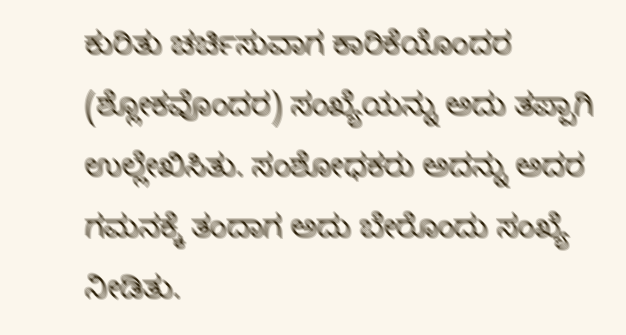ಕುರಿತು ಚರ್ಚಿಸುವಾಗ ಕಾರಿಕೆಯೊಂದರ (ಶ್ಲೋಕವೊಂದರ) ಸಂಖ್ಯೆಯನ್ನು ಅದು ತಪ್ಪಾಗಿ ಉಲ್ಲೇಖಿಸಿತು. ಸಂಶೋಧಕರು ಅದನ್ನು ಅದರ ಗಮನಕ್ಕೆ ತಂದಾಗ ಅದು ಬೇರೊಂದು ಸಂಖ್ಯೆ ನೀಡಿತು.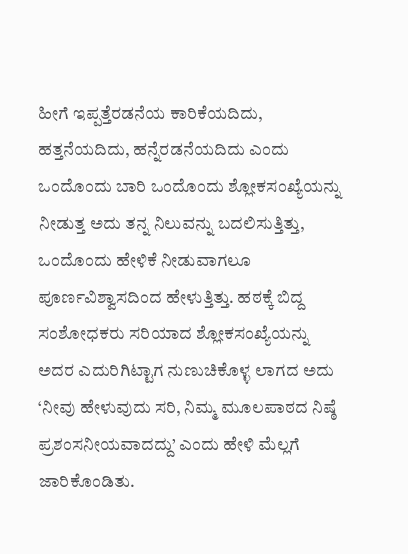ಹೀಗೆ ಇಪ್ಪತ್ತೆರಡನೆಯ ಕಾರಿಕೆಯದಿದು, ಹತ್ತನೆಯದಿದು, ಹನ್ನೆರಡನೆಯದಿದು ಎಂದು ಒಂದೊಂದು ಬಾರಿ ಒಂದೊಂದು ಶ್ಲೋಕಸಂಖ್ಯೆಯನ್ನು ನೀಡುತ್ತ ಅದು ತನ್ನ ನಿಲುವನ್ನು ಬದಲಿಸುತ್ತಿತ್ತು, ಒಂದೊಂದು ಹೇಳಿಕೆ ನೀಡುವಾಗಲೂ ಪೂರ್ಣವಿಶ್ವಾಸದಿಂದ ಹೇಳುತ್ತಿತ್ತು. ಹಠಕ್ಕೆ ಬಿದ್ದ ಸಂಶೋಧಕರು ಸರಿಯಾದ ಶ್ಲೋಕಸಂಖ್ಯೆಯನ್ನು ಅದರ ಎದುರಿಗಿಟ್ಟಾಗ ನುಣುಚಿಕೊಳ್ಳ ಲಾಗದ ಅದು ‘ನೀವು ಹೇಳುವುದು ಸರಿ, ನಿಮ್ಮ ಮೂಲಪಾಠದ ನಿಷ್ಠೆ ಪ್ರಶಂಸನೀಯವಾದದ್ದು’ ಎಂದು ಹೇಳಿ ಮೆಲ್ಲಗೆ ಜಾರಿಕೊಂಡಿತು.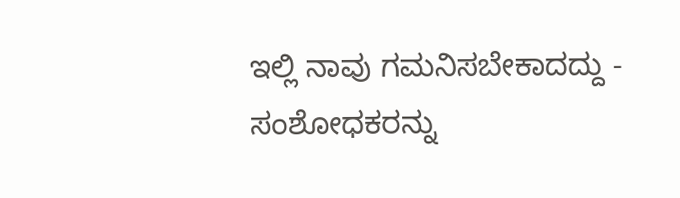ಇಲ್ಲಿ ನಾವು ಗಮನಿಸಬೇಕಾದದ್ದು - ಸಂಶೋಧಕರನ್ನು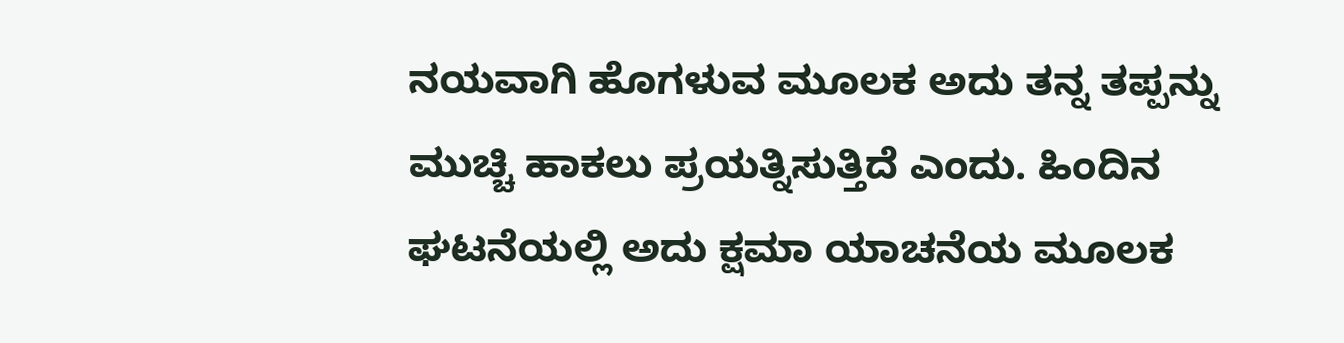ನಯವಾಗಿ ಹೊಗಳುವ ಮೂಲಕ ಅದು ತನ್ನ ತಪ್ಪನ್ನು ಮುಚ್ಚಿ ಹಾಕಲು ಪ್ರಯತ್ನಿಸುತ್ತಿದೆ ಎಂದು. ಹಿಂದಿನ ಘಟನೆಯಲ್ಲಿ ಅದು ಕ್ಷಮಾ ಯಾಚನೆಯ ಮೂಲಕ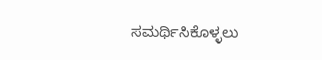ಸಮರ್ಥಿಸಿಕೊಳ್ಳಲು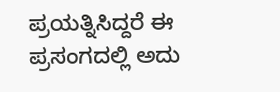ಪ್ರಯತ್ನಿಸಿದ್ದರೆ ಈ ಪ್ರಸಂಗದಲ್ಲಿ ಅದು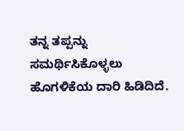ತನ್ನ ತಪ್ಪನ್ನು ಸಮರ್ಥಿಸಿಕೊಳ್ಳಲು ಹೊಗಳಿಕೆಯ ದಾರಿ ಹಿಡಿದಿದೆ.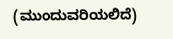(ಮುಂದುವರಿಯಲಿದೆ)